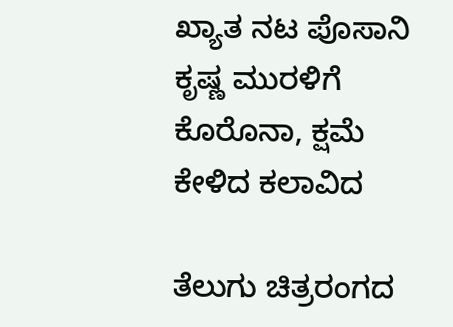ಖ್ಯಾತ ನಟ ಪೊಸಾನಿ ಕೃಷ್ಣ ಮುರಳಿಗೆ ಕೊರೊನಾ, ಕ್ಷಮೆ ಕೇಳಿದ ಕಲಾವಿದ

ತೆಲುಗು ಚಿತ್ರರಂಗದ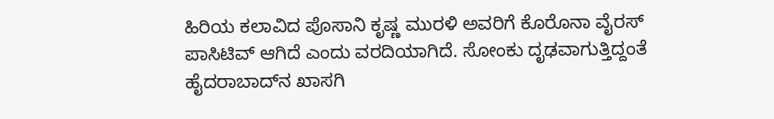ಹಿರಿಯ ಕಲಾವಿದ ಪೊಸಾನಿ ಕೃಷ್ಣ ಮುರಳಿ ಅವರಿಗೆ ಕೊರೊನಾ ವೈರಸ್ ಪಾಸಿಟಿವ್ ಆಗಿದೆ ಎಂದು ವರದಿಯಾಗಿದೆ. ಸೋಂಕು ದೃಢವಾಗುತ್ತಿದ್ದಂತೆ ಹೈದರಾಬಾದ್‌ನ ಖಾಸಗಿ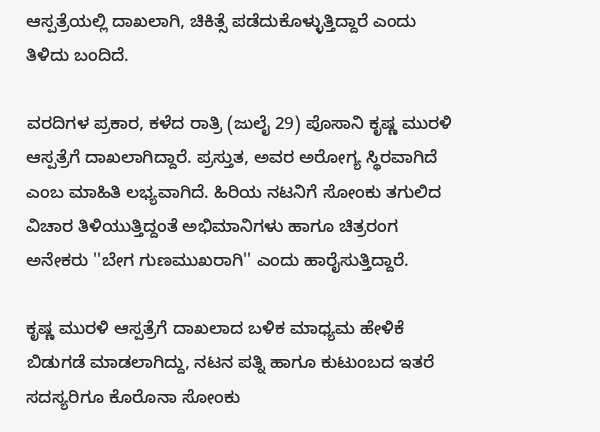ಆಸ್ಪತ್ರೆಯಲ್ಲಿ ದಾಖಲಾಗಿ, ಚಿಕಿತ್ಸೆ ಪಡೆದುಕೊಳ್ಳುತ್ತಿದ್ದಾರೆ ಎಂದು ತಿಳಿದು ಬಂದಿದೆ.

ವರದಿಗಳ ಪ್ರಕಾರ, ಕಳೆದ ರಾತ್ರಿ (ಜುಲೈ 29) ಪೊಸಾನಿ ಕೃಷ್ಣ ಮುರಳಿ ಆಸ್ಪತ್ರೆಗೆ ದಾಖಲಾಗಿದ್ದಾರೆ. ಪ್ರಸ್ತುತ, ಅವರ ಅರೋಗ್ಯ ಸ್ಥಿರವಾಗಿದೆ ಎಂಬ ಮಾಹಿತಿ ಲಭ್ಯವಾಗಿದೆ. ಹಿರಿಯ ನಟನಿಗೆ ಸೋಂಕು ತಗುಲಿದ ವಿಚಾರ ತಿಳಿಯುತ್ತಿದ್ದಂತೆ ಅಭಿಮಾನಿಗಳು ಹಾಗೂ ಚಿತ್ರರಂಗ ಅನೇಕರು ''ಬೇಗ ಗುಣಮುಖರಾಗಿ'' ಎಂದು ಹಾರೈಸುತ್ತಿದ್ದಾರೆ.

ಕೃಷ್ಣ ಮುರಳಿ ಆಸ್ಪತ್ರೆಗೆ ದಾಖಲಾದ ಬಳಿಕ ಮಾಧ್ಯಮ ಹೇಳಿಕೆ ಬಿಡುಗಡೆ ಮಾಡಲಾಗಿದ್ದು, ನಟನ ಪತ್ನಿ ಹಾಗೂ ಕುಟುಂಬದ ಇತರೆ ಸದಸ್ಯರಿಗೂ ಕೊರೊನಾ ಸೋಂಕು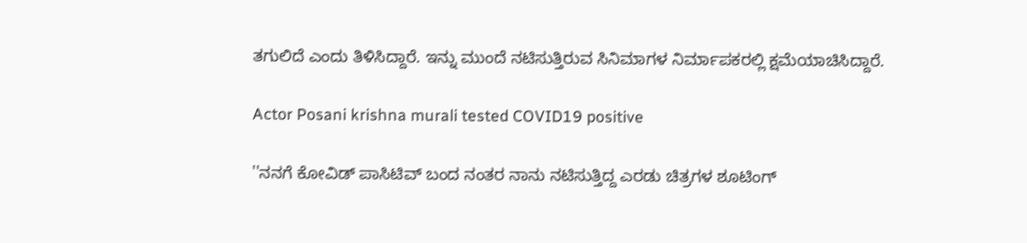ತಗುಲಿದೆ ಎಂದು ತಿಳಿಸಿದ್ದಾರೆ. ಇನ್ನು ಮುಂದೆ ನಟಿಸುತ್ತಿರುವ ಸಿನಿಮಾಗಳ ನಿರ್ಮಾಪಕರಲ್ಲಿ ಕ್ಷಮೆಯಾಚಿಸಿದ್ದಾರೆ.

Actor Posani krishna murali tested COVID19 positive

''ನನಗೆ ಕೋವಿಡ್ ಪಾಸಿಟಿವ್ ಬಂದ ನಂತರ ನಾನು ನಟಿಸುತ್ತಿದ್ದ ಎರಡು ಚಿತ್ರಗಳ ಶೂಟಿಂಗ್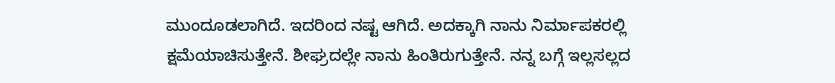ಮುಂದೂಡಲಾಗಿದೆ. ಇದರಿಂದ ನಷ್ಟ ಆಗಿದೆ. ಅದಕ್ಕಾಗಿ ನಾನು ನಿರ್ಮಾಪಕರಲ್ಲಿ ಕ್ಷಮೆಯಾಚಿಸುತ್ತೇನೆ. ಶೀಘ್ರದಲ್ಲೇ ನಾನು ಹಿಂತಿರುಗುತ್ತೇನೆ. ನನ್ನ ಬಗ್ಗೆ ಇಲ್ಲಸಲ್ಲದ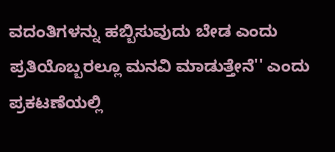ವದಂತಿಗಳನ್ನು ಹಬ್ಬಿಸುವುದು ಬೇಡ ಎಂದು ಪ್ರತಿಯೊಬ್ಬರಲ್ಲೂ ಮನವಿ ಮಾಡುತ್ತೇನೆ'' ಎಂದು ಪ್ರಕಟಣೆಯಲ್ಲಿ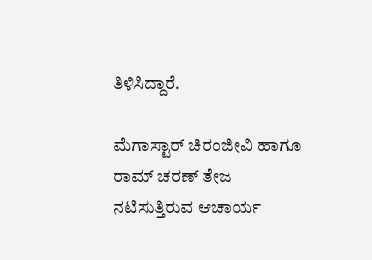ತಿಳಿಸಿದ್ದಾರೆ.

ಮೆಗಾಸ್ಟಾರ್ ಚಿರಂಜೀವಿ ಹಾಗೂ ರಾಮ್ ಚರಣ್ ತೇಜ ನಟಿಸುತ್ತಿರುವ ಆಚಾರ್ಯ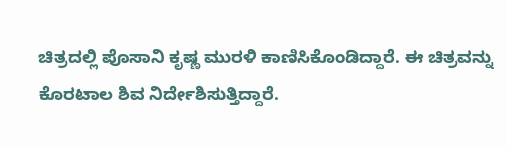ಚಿತ್ರದಲ್ಲಿ ಪೊಸಾನಿ ಕೃಷ್ಣ ಮುರಳಿ ಕಾಣಿಸಿಕೊಂಡಿದ್ದಾರೆ. ಈ ಚಿತ್ರವನ್ನು ಕೊರಟಾಲ ಶಿವ ನಿರ್ದೇಶಿಸುತ್ತಿದ್ದಾರೆ.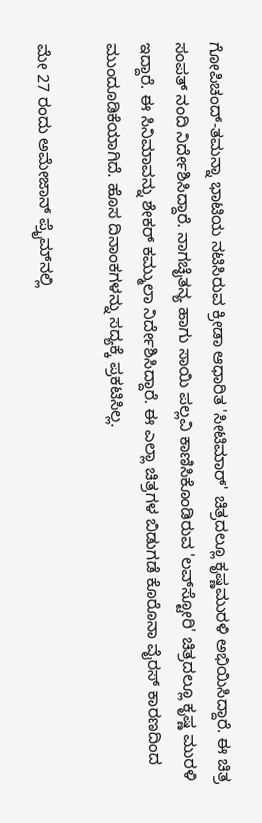ಗೋಪಿಚಂದ್-ತಮನ್ನಾ ಭಾಟಿಯ ನಟಿಸಿರುವ ಕ್ರೀಡಾ ಆಧಾರಿತ 'ಸೀಟಿಮಾರ್' ಚಿತ್ರದಲ್ಲೂ ಕೃಷ್ಣಮುರಳಿ ಅಭಿಯಿಸಿದ್ದಾರೆ. ಈ ಚಿತ್ರ ಸಂಪತ್ ನಂದಿ ನಿರ್ದೇಶಿಸಿದ್ದಾರೆ. ನಾಗಚೈತನ್ಯ ಹಾಗು ಸಾಯಿ ಪಲ್ಲವಿ ಕಾಣಿಸಿಕೊಂಡಿರುವ 'ಲವ್‌ಸ್ಟೋರಿ' ಚಿತ್ರದಲ್ಲೂ ಕೃಷ್ಣ ಮುರಳಿ ಇದ್ದಾರೆ. ಈ ಸಿನಿಮಾವನ್ನು ಶೇಕರ್ ಕಮ್ಮುಲಾ ನಿರ್ದೇಶಿಸಿದ್ದಾರೆ. ಈ ಎಲ್ಲಾ ಚಿತ್ರಗಳ ಬಿಡುಗಡೆ ಕೊರೊನಾ ವೈರಸ್ ಕಾರಣದಿಂದ ಮುಂದೂಡಿಕೆಯಾಗಿದೆ. ಹೊಸ ದಿನಾಂಕಗಳನ್ನು ಸದ್ಯಕ್ಕೆ ಪ್ರಕಟಿಸಿಲ್ಲ.

ಮೇ 27 ರಂದು ಅಮೇಜಾನ್ ಪ್ರೈಮ್‌ನಲ್ಲಿ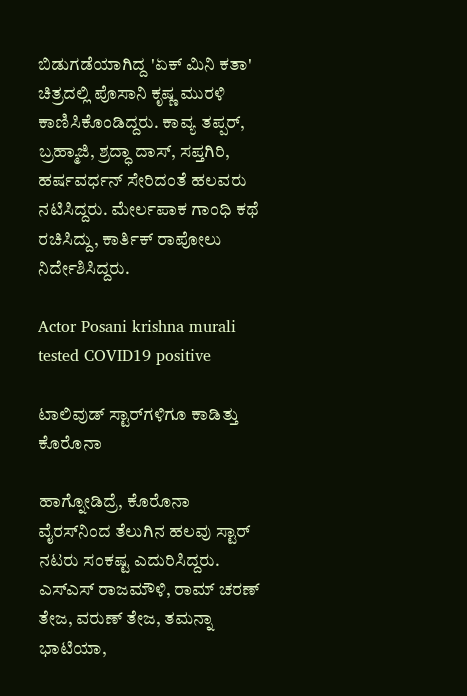ಬಿಡುಗಡೆಯಾಗಿದ್ದ 'ಏಕ್ ಮಿನಿ ಕತಾ' ಚಿತ್ರದಲ್ಲಿ ಪೊಸಾನಿ ಕೃಷ್ಣ ಮುರಳಿ ಕಾಣಿಸಿಕೊಂಡಿದ್ದರು. ಕಾವ್ಯ ತಪ್ಪರ್, ಬ್ರಹ್ಮಾಜಿ, ಶ್ರದ್ಧಾ ದಾಸ್, ಸಪ್ತಗಿರಿ, ಹರ್ಷವರ್ಧನ್ ಸೇರಿದಂತೆ ಹಲವರು ನಟಿಸಿದ್ದರು. ಮೇರ್ಲಪಾಕ ಗಾಂಧಿ ಕಥೆ ರಚಿಸಿದ್ದು, ಕಾರ್ತಿಕ್ ರಾಪೋಲು ನಿರ್ದೇಶಿಸಿದ್ದರು.

Actor Posani krishna murali tested COVID19 positive

ಟಾಲಿವುಡ್ ಸ್ಟಾರ್‌ಗಳಿಗೂ ಕಾಡಿತ್ತು ಕೊರೊನಾ

ಹಾಗ್ನೋಡಿದ್ರೆ, ಕೊರೊನಾ ವೈರಸ್‌ನಿಂದ ತೆಲುಗಿನ ಹಲವು ಸ್ಟಾರ್ ನಟರು ಸಂಕಷ್ಟ ಎದುರಿಸಿದ್ದರು. ಎಸ್‌ಎಸ್ ರಾಜಮೌಳಿ, ರಾಮ್ ಚರಣ್ ತೇಜ, ವರುಣ್ ತೇಜ, ತಮನ್ನಾ ಭಾಟಿಯಾ,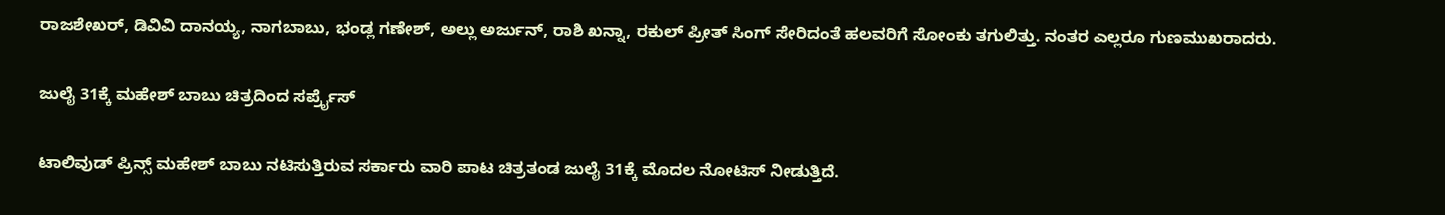ರಾಜಶೇಖರ್, ಡಿವಿವಿ ದಾನಯ್ಯ, ನಾಗಬಾಬು, ಭಂಡ್ಲ ಗಣೇಶ್, ಅಲ್ಲು ಅರ್ಜುನ್, ರಾಶಿ ಖನ್ನಾ, ರಕುಲ್ ಪ್ರೀತ್ ಸಿಂಗ್ ಸೇರಿದಂತೆ ಹಲವರಿಗೆ ಸೋಂಕು ತಗುಲಿತ್ತು. ನಂತರ ಎಲ್ಲರೂ ಗುಣಮುಖರಾದರು.

ಜುಲೈ 31ಕ್ಕೆ ಮಹೇಶ್ ಬಾಬು ಚಿತ್ರದಿಂದ ಸರ್ಪ್ರೈಸ್

ಟಾಲಿವುಡ್ ಪ್ರಿನ್ಸ್ ಮಹೇಶ್ ಬಾಬು ನಟಿಸುತ್ತಿರುವ ಸರ್ಕಾರು ವಾರಿ ಪಾಟ ಚಿತ್ರತಂಡ ಜುಲೈ 31ಕ್ಕೆ ಮೊದಲ ನೋಟಿಸ್ ನೀಡುತ್ತಿದೆ.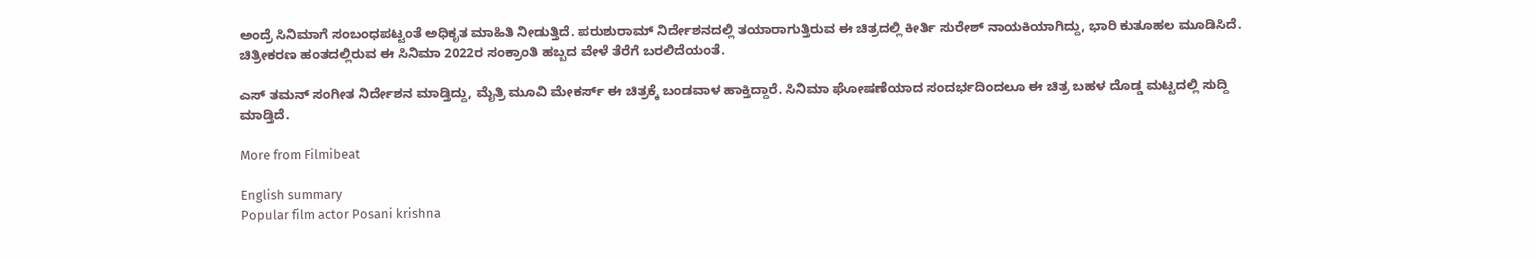ಅಂದ್ರೆ ಸಿನಿಮಾಗೆ ಸಂಬಂಧಪಟ್ಟಂತೆ ಅಧಿಕೃತ ಮಾಹಿತಿ ನೀಡುತ್ತಿದೆ. ಪರುಶುರಾಮ್ ನಿರ್ದೇಶನದಲ್ಲಿ ತಯಾರಾಗುತ್ತಿರುವ ಈ ಚಿತ್ರದಲ್ಲಿ ಕೀರ್ತಿ ಸುರೇಶ್ ನಾಯಕಿಯಾಗಿದ್ದು, ಭಾರಿ ಕುತೂಹಲ ಮೂಡಿಸಿದೆ. ಚಿತ್ರೀಕರಣ ಹಂತದಲ್ಲಿರುವ ಈ ಸಿನಿಮಾ 2022ರ ಸಂಕ್ರಾಂತಿ ಹಬ್ಬದ ವೇಳೆ ತೆರೆಗೆ ಬರಲಿದೆಯಂತೆ.

ಎಸ್ ತಮನ್ ಸಂಗೀತ ನಿರ್ದೇಶನ ಮಾಡ್ತಿದ್ದು, ಮೈತ್ರಿ ಮೂವಿ ಮೇಕರ್ಸ್ ಈ ಚಿತ್ರಕ್ಕೆ ಬಂಡವಾಳ ಹಾಕ್ತಿದ್ದಾರೆ. ಸಿನಿಮಾ ಘೋಷಣೆಯಾದ ಸಂದರ್ಭದಿಂದಲೂ ಈ ಚಿತ್ರ ಬಹಳ ದೊಡ್ಡ ಮಟ್ಟದಲ್ಲಿ ಸುದ್ದಿ ಮಾಡ್ತಿದೆ.

More from Filmibeat

English summary
Popular film actor Posani krishna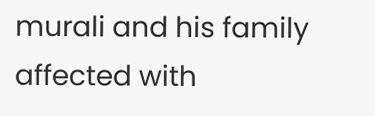murali and his family affected with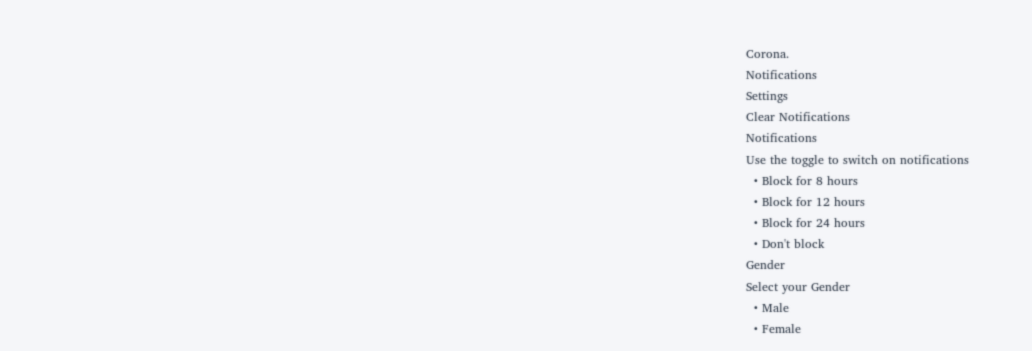Corona.
Notifications
Settings
Clear Notifications
Notifications
Use the toggle to switch on notifications
  • Block for 8 hours
  • Block for 12 hours
  • Block for 24 hours
  • Don't block
Gender
Select your Gender
  • Male
  • Female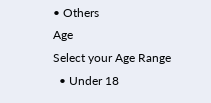• Others
Age
Select your Age Range
  • Under 18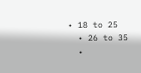• 18 to 25
  • 26 to 35
  •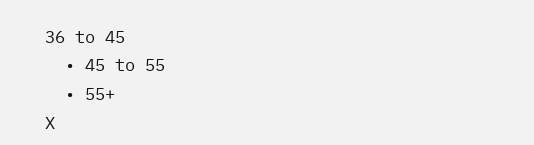36 to 45
  • 45 to 55
  • 55+
X